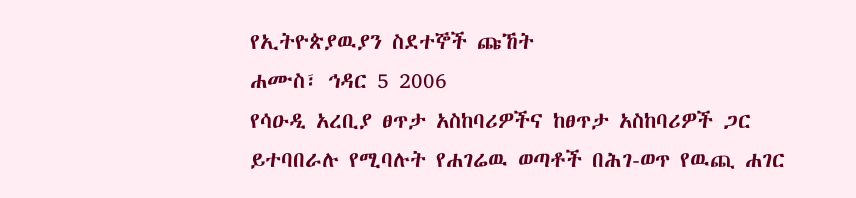የኢትዮጵያዉያን ስደተኞች ጩኸት
ሐሙስ፣ ኅዳር 5 2006
የሳዑዲ አረቢያ ፀጥታ አስከባሪዎችና ከፀጥታ አስከባሪዎች ጋር ይተባበራሉ የሚባሉት የሐገሬዉ ወጣቶች በሕገ-ወጥ የዉጪ ሐገር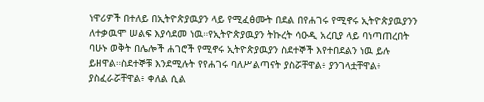ነዋሪዎች በተለይ በኢትዮጵያዉያን ላይ የሚፈፅሙት በደል በየሐገሩ የሚኖሩ ኢትዮጵያዉያንን ለተቃዉሞ ሠልፍ እያሳደመ ነዉ።የኢትዮጵያዉያን ትኩረት ሳዑዲ አረቢያ ላይ ባነጣጠረበት ባሁኑ ወቅት በሌሎች ሐገሮች የሚኖሩ ኢትዮጵያዉያን ስደተኞች እየተበደልን ነዉ ይሉ ይዘዋል።ስደተኞቹ እንደሚሉት የየሐገሩ ባለሥልጣናት ያስሯቸዋል፥ ያንገላቷቸዋል፥ ያስፈራሯቸዋል፥ ቀለል ሲል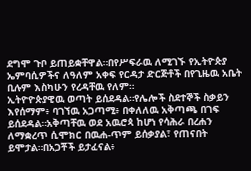ደግሞ ጉቦ ይጠይቋቸዋል።በየሥፍራዉ ለሚገኙ የኢትዮጵያ ኤምባሲዎችና ለዓለም አቀፍ የርዳታ ድርጅቶች በየጊዜዉ አቤት ቢሉም እስካሁን የረዳቸዉ የለም።
ኢትዮዮጵያዊዉ ወጣት ይሰደዳል።የሌሎች ስደተኞች ስቃይን እየሰማም፥ ባገኘዉ አጋጣሚ፥ በቀለለዉ አቅጣጫ በገፍ ይሰደዳል።አቅጣቸዉ ወደ አዉሮጳ ከሆነ የሳሕራ በረሐን ለማቋረጥ ሲሞክር በዉሐ-ጥም ይሰቃያል፣ የጠናበት ይሞታል።በአጋቾች ይታፈናል፥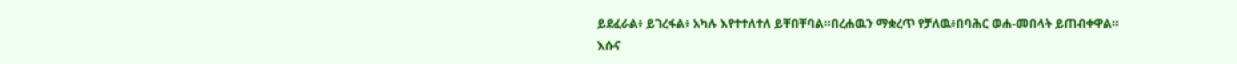ይደፈራል፥ ይገረፋል፥ አካሉ እየተተለተለ ይቸበቸባል።በረሐዉን ማቋረጥ የቻለዉ፥በባሕር ወሐ-መበላት ይጠብቀዋል።
እሱና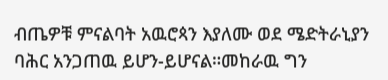ብጤዎቹ ምናልባት አዉሮጳን እያለሙ ወደ ሜድትራኒያን ባሕር አንጋጠዉ ይሆን-ይሆናል።መከራዉ ግን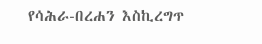የሳሕራ-በረሐን እስኪረግጥ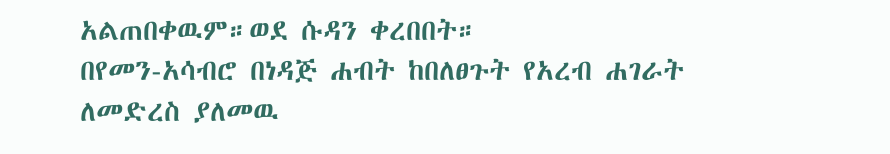አልጠበቀዉም።ወደ ሱዳን ቀረበበት።
በየመን-አሳብሮ በነዳጅ ሐብት ከበለፀጉት የአረብ ሐገራት ለመድረስ ያለመዉ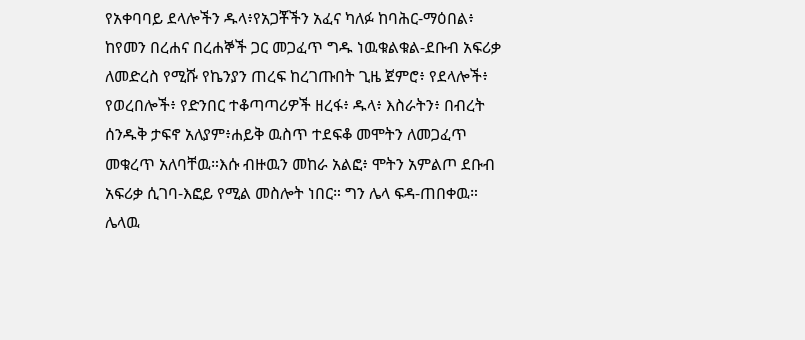የአቀባባይ ደላሎችን ዱላ፥የአጋቾችን አፈና ካለፉ ከባሕር-ማዕበል፥ ከየመን በረሐና በረሐኞች ጋር መጋፈጥ ግዱ ነዉቁልቁል-ደቡብ አፍሪቃ ለመድረስ የሚሹ የኬንያን ጠረፍ ከረገጡበት ጊዜ ጀምሮ፥ የደላሎች፥ የወረበሎች፥ የድንበር ተቆጣጣሪዎች ዘረፋ፥ ዱላ፥ እስራትን፥ በብረት ሰንዱቅ ታፍኖ አለያም፥ሐይቅ ዉስጥ ተደፍቆ መሞትን ለመጋፈጥ መቁረጥ አለባቸዉ።እሱ ብዙዉን መከራ አልፎ፥ ሞትን አምልጦ ደቡብ አፍሪቃ ሲገባ-እፎይ የሚል መስሎት ነበር። ግን ሌላ ፍዳ-ጠበቀዉ። ሌላዉ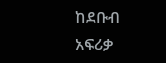ከደቡብ አፍሪቃ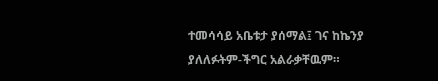ተመሳሳይ አቤቱታ ያሰማል፤ ገና ከኬንያ ያለለፉትም-ችግር አልራቃቸዉም።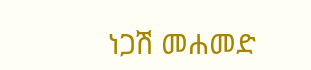ነጋሽ መሐመድ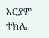አርያም ተክሌ